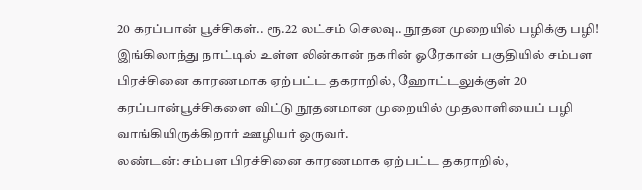20 கரப்பான் பூச்சிகள்.. ரூ.22 லட்சம் செலவு.. நூதன முறையில் பழிக்கு பழி!
இங்கிலாந்து நாட்டில் உள்ள லின்கான் நகரின் ஓரேகான் பகுதியில் சம்பள பிரச்சினை காரணமாக ஏற்பட்ட தகராறில், ஹோட்டலுக்குள் 20 கரப்பான்பூச்சிகளை விட்டு நூதனமான முறையில் முதலாளியைப் பழி வாங்கியிருக்கிறார் ஊழியர் ஒருவர்.
லண்டன்: சம்பள பிரச்சினை காரணமாக ஏற்பட்ட தகராறில்,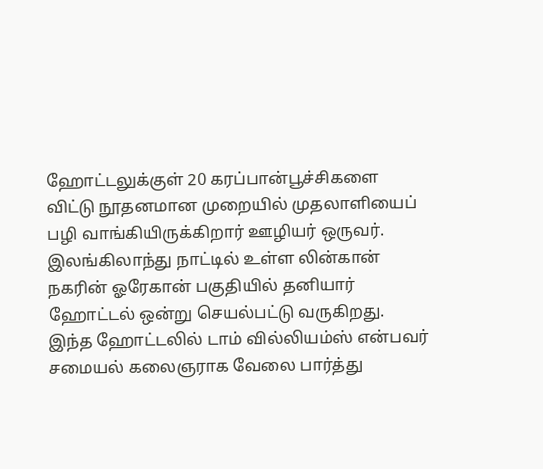ஹோட்டலுக்குள் 20 கரப்பான்பூச்சிகளை விட்டு நூதனமான முறையில் முதலாளியைப் பழி வாங்கியிருக்கிறார் ஊழியர் ஒருவர்.
இலங்கிலாந்து நாட்டில் உள்ள லின்கான் நகரின் ஓரேகான் பகுதியில் தனியார் ஹோட்டல் ஒன்று செயல்பட்டு வருகிறது. இந்த ஹோட்டலில் டாம் வில்லியம்ஸ் என்பவர் சமையல் கலைஞராக வேலை பார்த்து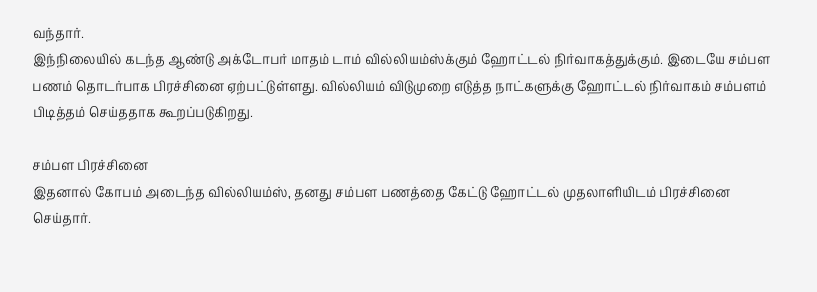வந்தார்.
இந்நிலையில் கடந்த ஆண்டு அக்டோபர் மாதம் டாம் வில்லியம்ஸ்க்கும் ஹோட்டல் நிர்வாகத்துக்கும். இடையே சம்பள பணம் தொடர்பாக பிரச்சினை ஏற்பட்டுள்ளது. வில்லியம் விடுமுறை எடுத்த நாட்களுக்கு ஹோட்டல் நிர்வாகம் சம்பளம் பிடித்தம் செய்ததாக கூறப்படுகிறது.

சம்பள பிரச்சினை
இதனால் கோபம் அடைந்த வில்லியம்ஸ், தனது சம்பள பணத்தை கேட்டு ஹோட்டல் முதலாளியிடம் பிரச்சினை செய்தார்.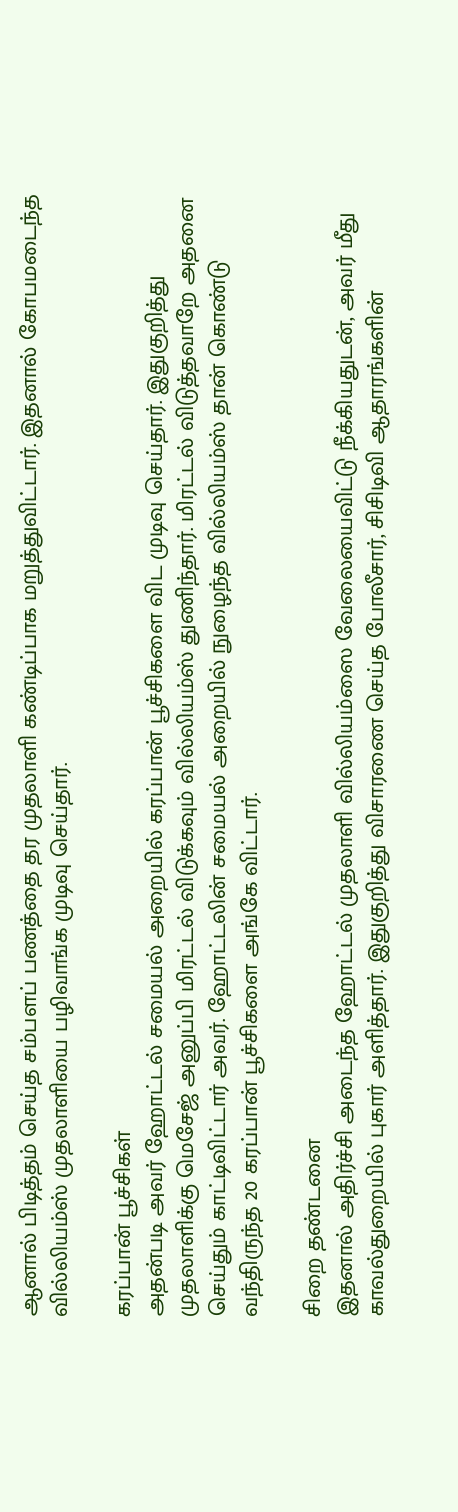ஆனால் பிடித்தம் செய்த சம்பளப் பணத்தை தர முதலாளி கண்டிப்பாக மறுத்துவிட்டார். இதனால் கோபமடைந்த வில்லியம்ஸ் முதலாளியை பழிவாங்க முடிவு செய்தார்.

கரப்பான் பூச்சிகள்
அதன்படி அவர் ஹோட்டல் சமையல் அறையில் கரப்பான் பூச்சிகளை விட முடிவு செய்தார். இதுகுறித்து முதலாளிக்கு மெசேஜ் அனுப்பி மிரட்டல் விடுக்கவும் வில்லியம்ஸ் துணிந்தார். மிரட்டல் விடுத்தவாறே அதனை செய்தும் காட்டிவிட்டார் அவர். ஹோட்டலின் சமையல் அறையில் நுழைந்த வில்லியம்ஸ் தான் கொண்டு வந்திருந்த 20 கரப்பான் பூச்சிகளை அங்கே விட்டார்.

சிறை தண்டனை
இதனால் அதிர்ச்சி அடைந்த ஹோட்டல் முதலாளி வில்லியம்ஸை வேலையைவிட்டு நீக்கியதுடன், அவர் மீது காவல்துறையில் புகார் அளித்தார். இதுகுறித்து விசாரணை செய்த போலீசார், சிசிடிவி ஆதாரங்களின்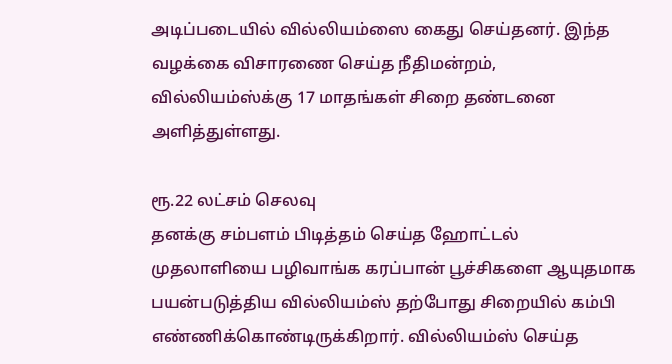அடிப்படையில் வில்லியம்ஸை கைது செய்தனர். இந்த வழக்கை விசாரணை செய்த நீதிமன்றம், வில்லியம்ஸ்க்கு 17 மாதங்கள் சிறை தண்டனை அளித்துள்ளது.

ரூ.22 லட்சம் செலவு
தனக்கு சம்பளம் பிடித்தம் செய்த ஹோட்டல் முதலாளியை பழிவாங்க கரப்பான் பூச்சிகளை ஆயுதமாக பயன்படுத்திய வில்லியம்ஸ் தற்போது சிறையில் கம்பி எண்ணிக்கொண்டிருக்கிறார். வில்லியம்ஸ் செய்த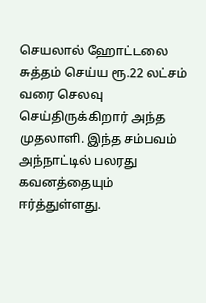செயலால் ஹோட்டலை சுத்தம் செய்ய ரூ.22 லட்சம் வரை செலவு செய்திருக்கிறார் அந்த முதலாளி. இந்த சம்பவம் அந்நாட்டில் பலரது கவனத்தையும் ஈர்த்துள்ளது.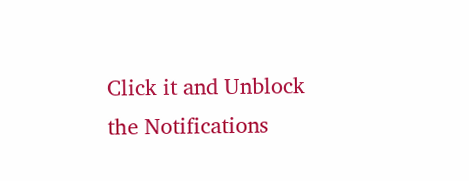Click it and Unblock the Notifications